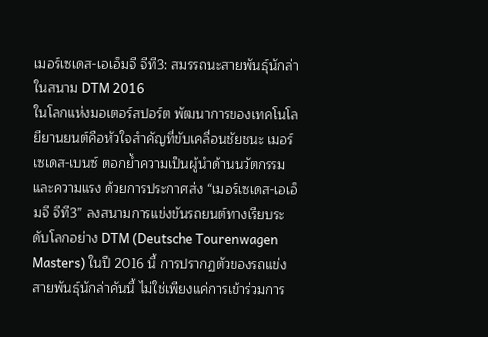เมอร์เซเดส-เอเอ็มจี จีที3: สมรรถนะสายพันธุ์นักล่าในสนาม DTM 2016
ในโลกแห่งมอเตอร์สปอร์ต พัฒนาการของเทคโนโลยียานยนต์คือหัวใจสำคัญที่ขับเคลื่อนชัยชนะ เมอร์เซเดส-เบนซ์ ตอกย้ำความเป็นผู้นำด้านนวัตกรรมและความแรง ด้วยการประกาศส่ง “เมอร์เซเดส-เอเอ็มจี จีที3” ลงสนามการแข่งขันรถยนต์ทางเรียบระดับโลกอย่าง DTM (Deutsche Tourenwagen Masters) ในปี 2016 นี้ การปรากฏตัวของรถแข่งสายพันธุ์นักล่าคันนี้ ไม่ใช่เพียงแค่การเข้าร่วมการ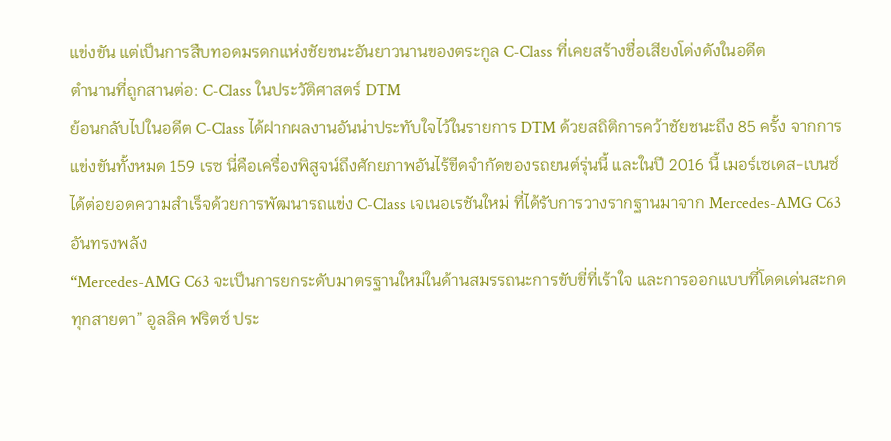แข่งขัน แต่เป็นการสืบทอดมรดกแห่งชัยชนะอันยาวนานของตระกูล C-Class ที่เคยสร้างชื่อเสียงโด่งดังในอดีต
ตำนานที่ถูกสานต่อ: C-Class ในประวัติศาสตร์ DTM
ย้อนกลับไปในอดีต C-Class ได้ฝากผลงานอันน่าประทับใจไว้ในรายการ DTM ด้วยสถิติการคว้าชัยชนะถึง 85 ครั้ง จากการแข่งขันทั้งหมด 159 เรซ นี่คือเครื่องพิสูจน์ถึงศักยภาพอันไร้ขีดจำกัดของรถยนต์รุ่นนี้ และในปี 2016 นี้ เมอร์เซเดส-เบนซ์ ได้ต่อยอดความสำเร็จด้วยการพัฒนารถแข่ง C-Class เจเนอเรชันใหม่ ที่ได้รับการวางรากฐานมาจาก Mercedes-AMG C63 อันทรงพลัง
“Mercedes-AMG C63 จะเป็นการยกระดับมาตรฐานใหม่ในด้านสมรรถนะการขับขี่ที่เร้าใจ และการออกแบบที่โดดเด่นสะกดทุกสายตา” อูลลิค ฟริตซ์ ประ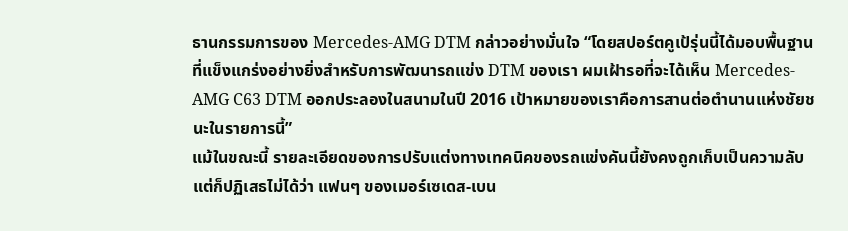ธานกรรมการของ Mercedes-AMG DTM กล่าวอย่างมั่นใจ “โดยสปอร์ตคูเป้รุ่นนี้ได้มอบพื้นฐานที่แข็งแกร่งอย่างยิ่งสำหรับการพัฒนารถแข่ง DTM ของเรา ผมเฝ้ารอที่จะได้เห็น Mercedes-AMG C63 DTM ออกประลองในสนามในปี 2016 เป้าหมายของเราคือการสานต่อตำนานแห่งชัยชนะในรายการนี้”
แม้ในขณะนี้ รายละเอียดของการปรับแต่งทางเทคนิคของรถแข่งคันนี้ยังคงถูกเก็บเป็นความลับ แต่ก็ปฏิเสธไม่ได้ว่า แฟนๆ ของเมอร์เซเดส-เบน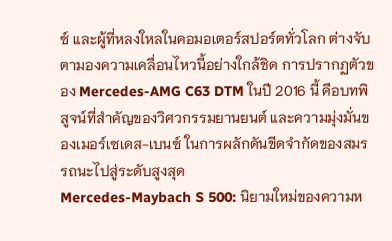ซ์ และผู้ที่หลงใหลในคอมอเตอร์สปอร์ตทั่วโลก ต่างจับตามองความเคลื่อนไหวนี้อย่างใกล้ชิด การปรากฏตัวของ Mercedes-AMG C63 DTM ในปี 2016 นี้ คือบทพิสูจน์ที่สำคัญของวิศวกรรมยานยนต์ และความมุ่งมั่นของเมอร์เซเดส-เบนซ์ ในการผลักดันขีดจำกัดของสมรรถนะไปสู่ระดับสูงสุด
Mercedes-Maybach S 500: นิยามใหม่ของความห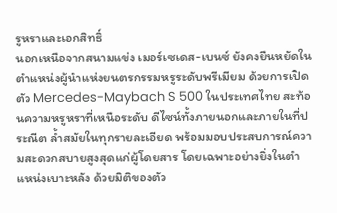รูหราและเอกสิทธิ์
นอกเหนือจากสนามแข่ง เมอร์เซเดส-เบนซ์ ยังคงยืนหยัดในตำแหน่งผู้นำแห่งยนตรกรรมหรูระดับพรีเมียม ด้วยการเปิดตัว Mercedes-Maybach S 500 ในประเทศไทย สะท้อนความหรูหราที่เหนือระดับ ดีไซน์ทั้งภายนอกและภายในที่ประณีต ล้ำสมัยในทุกรายละเอียด พร้อมมอบประสบการณ์ความสะดวกสบายสูงสุดแก่ผู้โดยสาร โดยเฉพาะอย่างยิ่งในตำแหน่งเบาะหลัง ด้วยมิติของตัว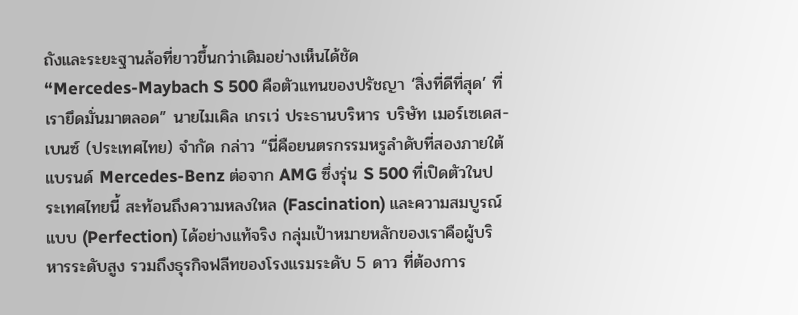ถังและระยะฐานล้อที่ยาวขึ้นกว่าเดิมอย่างเห็นได้ชัด
“Mercedes-Maybach S 500 คือตัวแทนของปรัชญา ‘สิ่งที่ดีที่สุด’ ที่เรายึดมั่นมาตลอด” นายไมเคิล เกรเว่ ประธานบริหาร บริษัท เมอร์เซเดส-เบนซ์ (ประเทศไทย) จำกัด กล่าว “นี่คือยนตรกรรมหรูลำดับที่สองภายใต้แบรนด์ Mercedes-Benz ต่อจาก AMG ซึ่งรุ่น S 500 ที่เปิดตัวในประเทศไทยนี้ สะท้อนถึงความหลงใหล (Fascination) และความสมบูรณ์แบบ (Perfection) ได้อย่างแท้จริง กลุ่มเป้าหมายหลักของเราคือผู้บริหารระดับสูง รวมถึงธุรกิจฟลีทของโรงแรมระดับ 5 ดาว ที่ต้องการ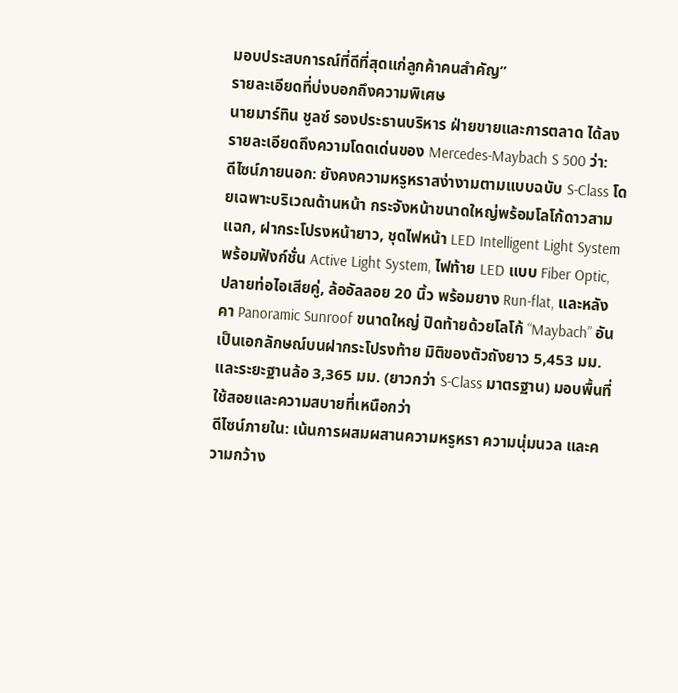มอบประสบการณ์ที่ดีที่สุดแก่ลูกค้าคนสำคัญ”
รายละเอียดที่บ่งบอกถึงความพิเศษ
นายมาร์ทิน ชูลซ์ รองประธานบริหาร ฝ่ายขายและการตลาด ได้ลงรายละเอียดถึงความโดดเด่นของ Mercedes-Maybach S 500 ว่า:
ดีไซน์ภายนอก: ยังคงความหรูหราสง่างามตามแบบฉบับ S-Class โดยเฉพาะบริเวณด้านหน้า กระจังหน้าขนาดใหญ่พร้อมโลโก้ดาวสามแฉก, ฝากระโปรงหน้ายาว, ชุดไฟหน้า LED Intelligent Light System พร้อมฟังก์ชั่น Active Light System, ไฟท้าย LED แบบ Fiber Optic, ปลายท่อไอเสียคู่, ล้ออัลลอย 20 นิ้ว พร้อมยาง Run-flat, และหลังคา Panoramic Sunroof ขนาดใหญ่ ปิดท้ายด้วยโลโก้ “Maybach” อันเป็นเอกลักษณ์บนฝากระโปรงท้าย มิติของตัวถังยาว 5,453 มม. และระยะฐานล้อ 3,365 มม. (ยาวกว่า S-Class มาตรฐาน) มอบพื้นที่ใช้สอยและความสบายที่เหนือกว่า
ดีไซน์ภายใน: เน้นการผสมผสานความหรูหรา ความนุ่มนวล และความกว้าง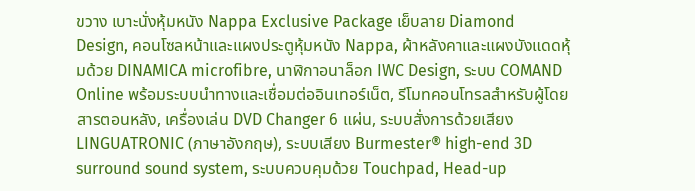ขวาง เบาะนั่งหุ้มหนัง Nappa Exclusive Package เย็บลาย Diamond Design, คอนโซลหน้าและแผงประตูหุ้มหนัง Nappa, ผ้าหลังคาและแผงบังแดดหุ้มด้วย DINAMICA microfibre, นาฬิกาอนาล็อก IWC Design, ระบบ COMAND Online พร้อมระบบนำทางและเชื่อมต่ออินเทอร์เน็ต, รีโมทคอนโทรลสำหรับผู้โดยสารตอนหลัง, เครื่องเล่น DVD Changer 6 แผ่น, ระบบสั่งการด้วยเสียง LINGUATRONIC (ภาษาอังกฤษ), ระบบเสียง Burmester® high-end 3D surround sound system, ระบบควบคุมด้วย Touchpad, Head-up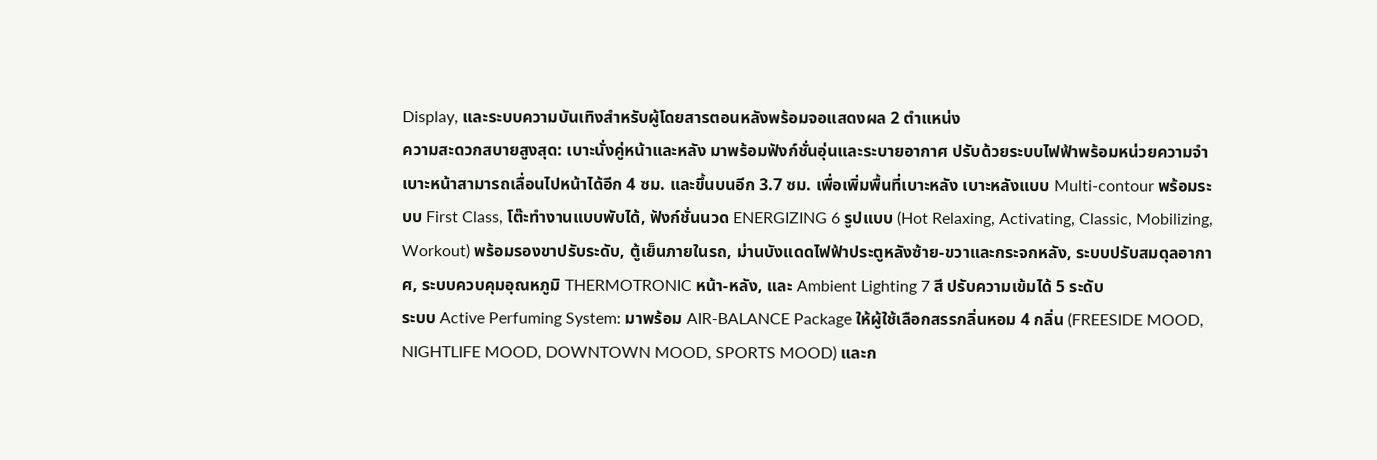Display, และระบบความบันเทิงสำหรับผู้โดยสารตอนหลังพร้อมจอแสดงผล 2 ตำแหน่ง
ความสะดวกสบายสูงสุด: เบาะนั่งคู่หน้าและหลัง มาพร้อมฟังก์ชั่นอุ่นและระบายอากาศ ปรับด้วยระบบไฟฟ้าพร้อมหน่วยความจำ เบาะหน้าสามารถเลื่อนไปหน้าได้อีก 4 ซม. และขึ้นบนอีก 3.7 ซม. เพื่อเพิ่มพื้นที่เบาะหลัง เบาะหลังแบบ Multi-contour พร้อมระบบ First Class, โต๊ะทำงานแบบพับได้, ฟังก์ชั่นนวด ENERGIZING 6 รูปแบบ (Hot Relaxing, Activating, Classic, Mobilizing, Workout) พร้อมรองขาปรับระดับ, ตู้เย็นภายในรถ, ม่านบังแดดไฟฟ้าประตูหลังซ้าย-ขวาและกระจกหลัง, ระบบปรับสมดุลอากาศ, ระบบควบคุมอุณหภูมิ THERMOTRONIC หน้า-หลัง, และ Ambient Lighting 7 สี ปรับความเข้มได้ 5 ระดับ
ระบบ Active Perfuming System: มาพร้อม AIR-BALANCE Package ให้ผู้ใช้เลือกสรรกลิ่นหอม 4 กลิ่น (FREESIDE MOOD, NIGHTLIFE MOOD, DOWNTOWN MOOD, SPORTS MOOD) และก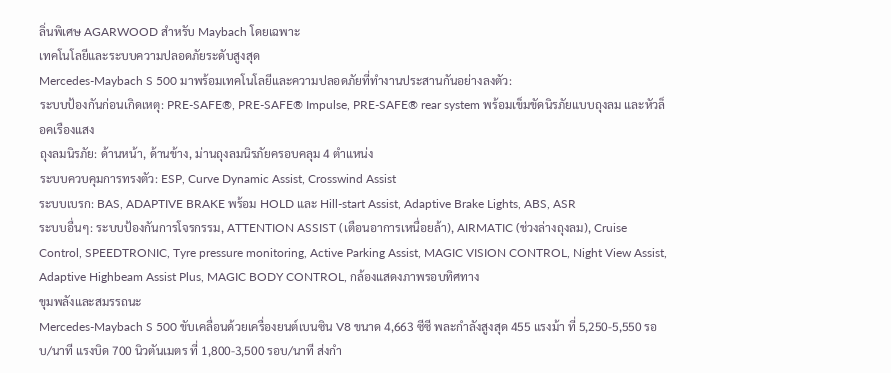ลิ่นพิเศษ AGARWOOD สำหรับ Maybach โดยเฉพาะ
เทคโนโลยีและระบบความปลอดภัยระดับสูงสุด
Mercedes-Maybach S 500 มาพร้อมเทคโนโลยีและความปลอดภัยที่ทำงานประสานกันอย่างลงตัว:
ระบบป้องกันก่อนเกิดเหตุ: PRE-SAFE®, PRE-SAFE® Impulse, PRE-SAFE® rear system พร้อมเข็มขัดนิรภัยแบบถุงลม และหัวล็อคเรืองแสง
ถุงลมนิรภัย: ด้านหน้า, ด้านข้าง, ม่านถุงลมนิรภัยครอบคลุม 4 ตำแหน่ง
ระบบควบคุมการทรงตัว: ESP, Curve Dynamic Assist, Crosswind Assist
ระบบเบรก: BAS, ADAPTIVE BRAKE พร้อม HOLD และ Hill-start Assist, Adaptive Brake Lights, ABS, ASR
ระบบอื่นๆ: ระบบป้องกันการโจรกรรม, ATTENTION ASSIST (เตือนอาการเหนื่อยล้า), AIRMATIC (ช่วงล่างถุงลม), Cruise Control, SPEEDTRONIC, Tyre pressure monitoring, Active Parking Assist, MAGIC VISION CONTROL, Night View Assist, Adaptive Highbeam Assist Plus, MAGIC BODY CONTROL, กล้องแสดงภาพรอบทิศทาง
ขุมพลังและสมรรถนะ
Mercedes-Maybach S 500 ขับเคลื่อนด้วยเครื่องยนต์เบนซิน V8 ขนาด 4,663 ซีซี พละกำลังสูงสุด 455 แรงม้า ที่ 5,250-5,550 รอบ/นาที แรงบิด 700 นิวตันเมตร ที่ 1,800-3,500 รอบ/นาที ส่งกำ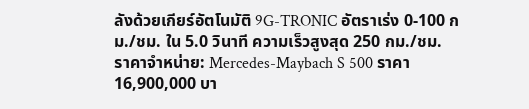ลังด้วยเกียร์อัตโนมัติ 9G-TRONIC อัตราเร่ง 0-100 กม./ชม. ใน 5.0 วินาที ความเร็วสูงสุด 250 กม./ชม.
ราคาจำหน่าย: Mercedes-Maybach S 500 ราคา 16,900,000 บา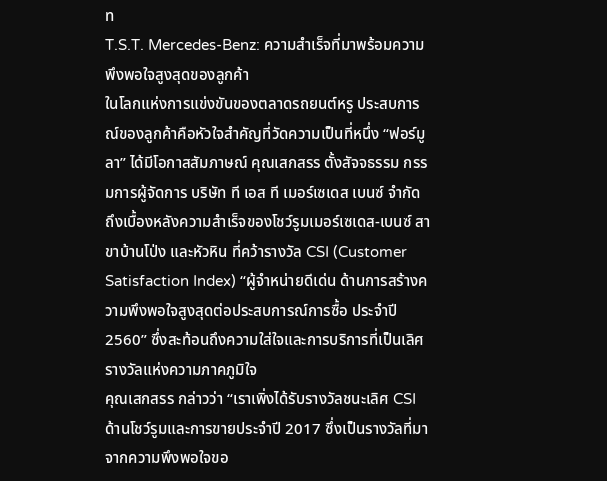ท
T.S.T. Mercedes-Benz: ความสำเร็จที่มาพร้อมความพึงพอใจสูงสุดของลูกค้า
ในโลกแห่งการแข่งขันของตลาดรถยนต์หรู ประสบการณ์ของลูกค้าคือหัวใจสำคัญที่วัดความเป็นที่หนึ่ง “ฟอร์มูลา” ได้มีโอกาสสัมภาษณ์ คุณเสกสรร ตั้งสัจจธรรม กรรมการผู้จัดการ บริษัท ที เอส ที เมอร์เซเดส เบนซ์ จำกัด ถึงเบื้องหลังความสำเร็จของโชว์รูมเมอร์เซเดส-เบนซ์ สาขาบ้านโป่ง และหัวหิน ที่คว้ารางวัล CSI (Customer Satisfaction Index) “ผู้จำหน่ายดีเด่น ด้านการสร้างความพึงพอใจสูงสุดต่อประสบการณ์การซื้อ ประจำปี 2560” ซึ่งสะท้อนถึงความใส่ใจและการบริการที่เป็นเลิศ
รางวัลแห่งความภาคภูมิใจ
คุณเสกสรร กล่าวว่า “เราเพิ่งได้รับรางวัลชนะเลิศ CSI ด้านโชว์รูมและการขายประจำปี 2017 ซึ่งเป็นรางวัลที่มาจากความพึงพอใจขอ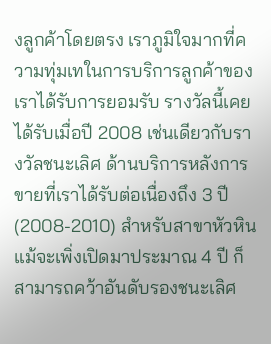งลูกค้าโดยตรง เราภูมิใจมากที่ความทุ่มเทในการบริการลูกค้าของเราได้รับการยอมรับ รางวัลนี้เคยได้รับเมื่อปี 2008 เช่นเดียวกับรางวัลชนะเลิศ ด้านบริการหลังการขายที่เราได้รับต่อเนื่องถึง 3 ปี (2008-2010) สำหรับสาขาหัวหิน แม้จะเพิ่งเปิดมาประมาณ 4 ปี ก็สามารถคว้าอันดับรองชนะเลิศ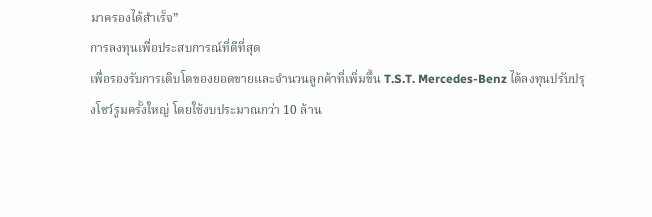มาครองได้สำเร็จ”
การลงทุนเพื่อประสบการณ์ที่ดีที่สุด
เพื่อรองรับการเติบโตของยอดขายและจำนวนลูกค้าที่เพิ่มขึ้น T.S.T. Mercedes-Benz ได้ลงทุนปรับปรุงโชว์รูมครั้งใหญ่ โดยใช้งบประมาณกว่า 10 ล้าน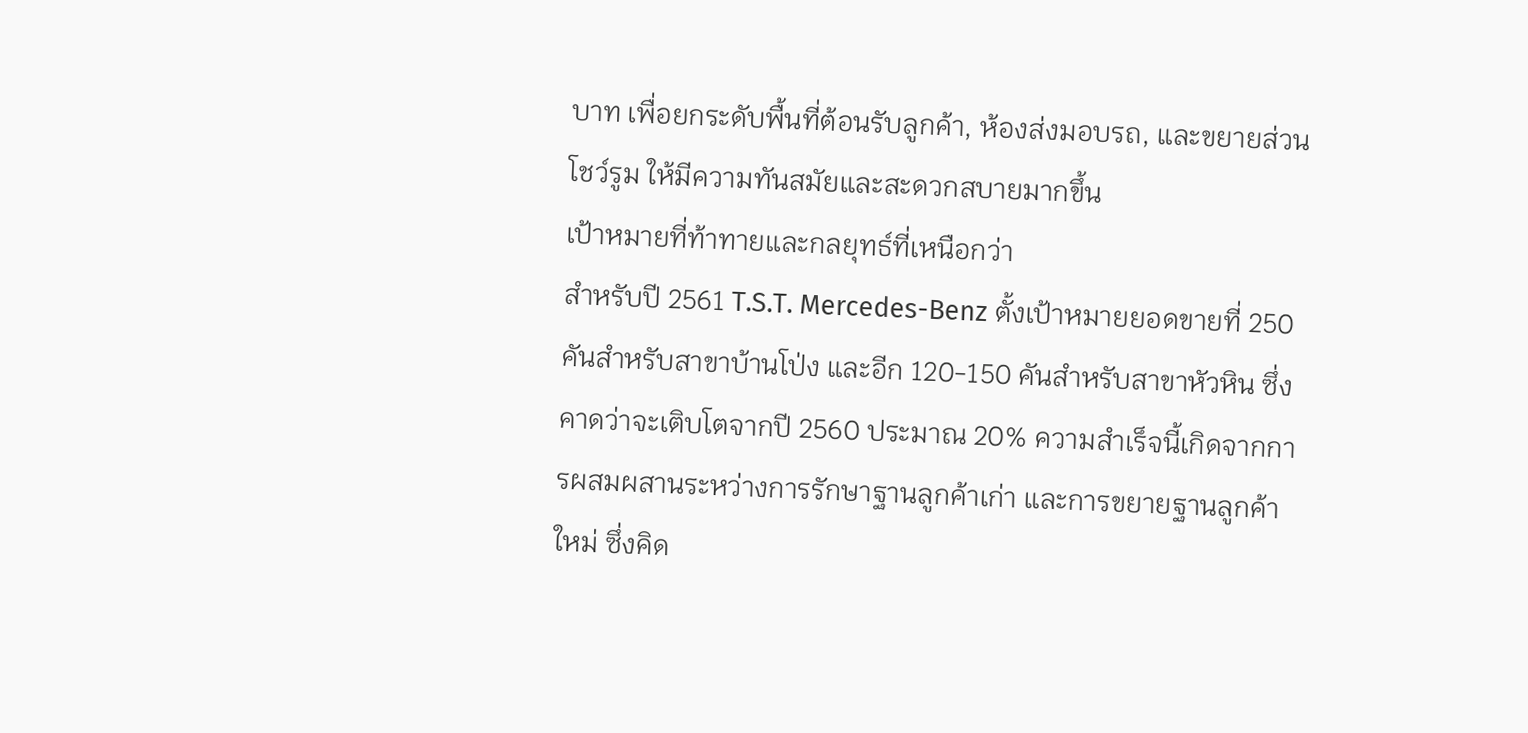บาท เพื่อยกระดับพื้นที่ต้อนรับลูกค้า, ห้องส่งมอบรถ, และขยายส่วนโชว์รูม ให้มีความทันสมัยและสะดวกสบายมากขึ้น
เป้าหมายที่ท้าทายและกลยุทธ์ที่เหนือกว่า
สำหรับปี 2561 T.S.T. Mercedes-Benz ตั้งเป้าหมายยอดขายที่ 250 คันสำหรับสาขาบ้านโป่ง และอีก 120-150 คันสำหรับสาขาหัวหิน ซึ่งคาดว่าจะเติบโตจากปี 2560 ประมาณ 20% ความสำเร็จนี้เกิดจากการผสมผสานระหว่างการรักษาฐานลูกค้าเก่า และการขยายฐานลูกค้าใหม่ ซึ่งคิด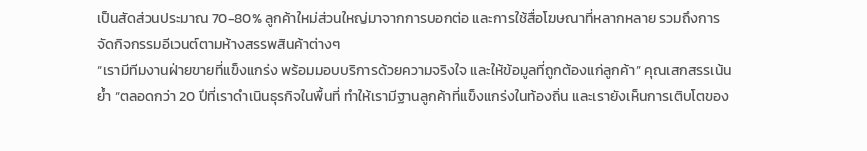เป็นสัดส่วนประมาณ 70-80% ลูกค้าใหม่ส่วนใหญ่มาจากการบอกต่อ และการใช้สื่อโฆษณาที่หลากหลาย รวมถึงการจัดกิจกรรมอีเวนต์ตามห้างสรรพสินค้าต่างๆ
“เรามีทีมงานฝ่ายขายที่แข็งแกร่ง พร้อมมอบบริการด้วยความจริงใจ และให้ข้อมูลที่ถูกต้องแก่ลูกค้า” คุณเสกสรรเน้นย้ำ “ตลอดกว่า 20 ปีที่เราดำเนินธุรกิจในพื้นที่ ทำให้เรามีฐานลูกค้าที่แข็งแกร่งในท้องถิ่น และเรายังเห็นการเติบโตของ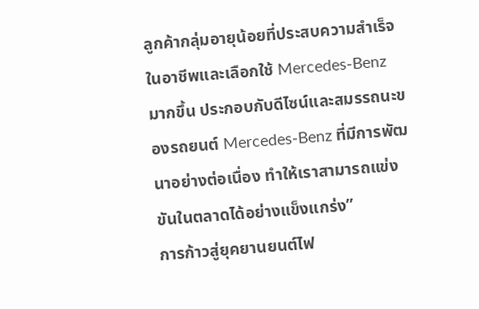ลูกค้ากลุ่มอายุน้อยที่ประสบความสำเร็จในอาชีพและเลือกใช้ Mercedes-Benz มากขึ้น ประกอบกับดีไซน์และสมรรถนะของรถยนต์ Mercedes-Benz ที่มีการพัฒนาอย่างต่อเนื่อง ทำให้เราสามารถแข่งขันในตลาดได้อย่างแข็งแกร่ง”
การก้าวสู่ยุคยานยนต์ไฟ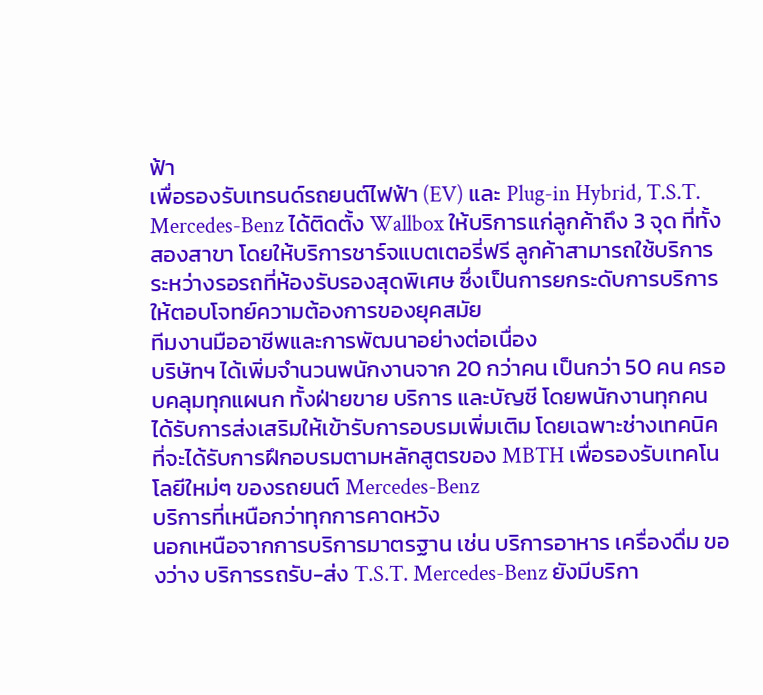ฟ้า
เพื่อรองรับเทรนด์รถยนต์ไฟฟ้า (EV) และ Plug-in Hybrid, T.S.T. Mercedes-Benz ได้ติดตั้ง Wallbox ให้บริการแก่ลูกค้าถึง 3 จุด ที่ทั้งสองสาขา โดยให้บริการชาร์จแบตเตอรี่ฟรี ลูกค้าสามารถใช้บริการระหว่างรอรถที่ห้องรับรองสุดพิเศษ ซึ่งเป็นการยกระดับการบริการให้ตอบโจทย์ความต้องการของยุคสมัย
ทีมงานมืออาชีพและการพัฒนาอย่างต่อเนื่อง
บริษัทฯ ได้เพิ่มจำนวนพนักงานจาก 20 กว่าคน เป็นกว่า 50 คน ครอบคลุมทุกแผนก ทั้งฝ่ายขาย บริการ และบัญชี โดยพนักงานทุกคนได้รับการส่งเสริมให้เข้ารับการอบรมเพิ่มเติม โดยเฉพาะช่างเทคนิคที่จะได้รับการฝึกอบรมตามหลักสูตรของ MBTH เพื่อรองรับเทคโนโลยีใหม่ๆ ของรถยนต์ Mercedes-Benz
บริการที่เหนือกว่าทุกการคาดหวัง
นอกเหนือจากการบริการมาตรฐาน เช่น บริการอาหาร เครื่องดื่ม ของว่าง บริการรถรับ-ส่ง T.S.T. Mercedes-Benz ยังมีบริกา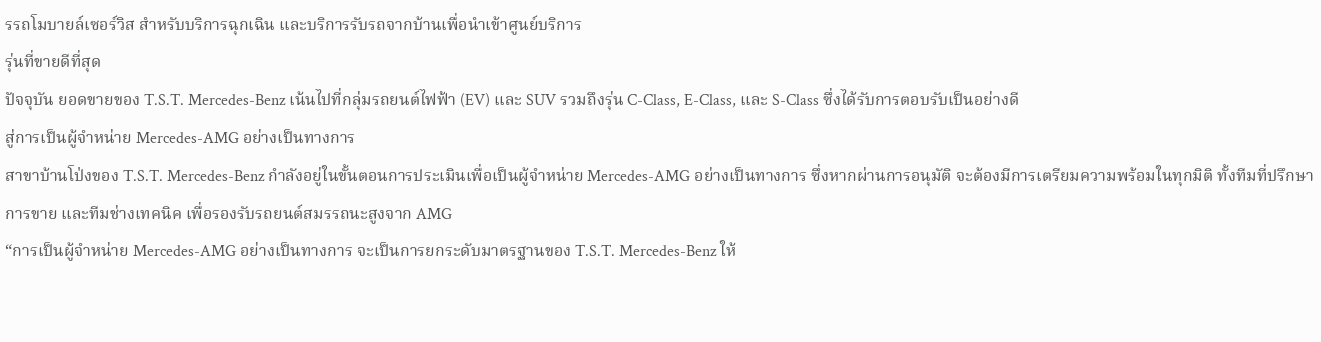รรถโมบายล์เซอร์วิส สำหรับบริการฉุกเฉิน และบริการรับรถจากบ้านเพื่อนำเข้าศูนย์บริการ
รุ่นที่ขายดีที่สุด
ปัจจุบัน ยอดขายของ T.S.T. Mercedes-Benz เน้นไปที่กลุ่มรถยนต์ไฟฟ้า (EV) และ SUV รวมถึงรุ่น C-Class, E-Class, และ S-Class ซึ่งได้รับการตอบรับเป็นอย่างดี
สู่การเป็นผู้จำหน่าย Mercedes-AMG อย่างเป็นทางการ
สาขาบ้านโป่งของ T.S.T. Mercedes-Benz กำลังอยู่ในขั้นตอนการประเมินเพื่อเป็นผู้จำหน่าย Mercedes-AMG อย่างเป็นทางการ ซึ่งหากผ่านการอนุมัติ จะต้องมีการเตรียมความพร้อมในทุกมิติ ทั้งทีมที่ปรึกษาการขาย และทีมช่างเทคนิค เพื่อรองรับรถยนต์สมรรถนะสูงจาก AMG
“การเป็นผู้จำหน่าย Mercedes-AMG อย่างเป็นทางการ จะเป็นการยกระดับมาตรฐานของ T.S.T. Mercedes-Benz ให้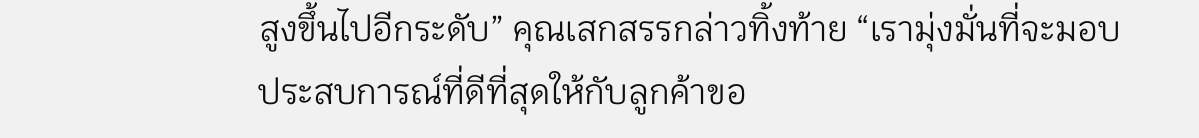สูงขึ้นไปอีกระดับ” คุณเสกสรรกล่าวทิ้งท้าย “เรามุ่งมั่นที่จะมอบประสบการณ์ที่ดีที่สุดให้กับลูกค้าขอ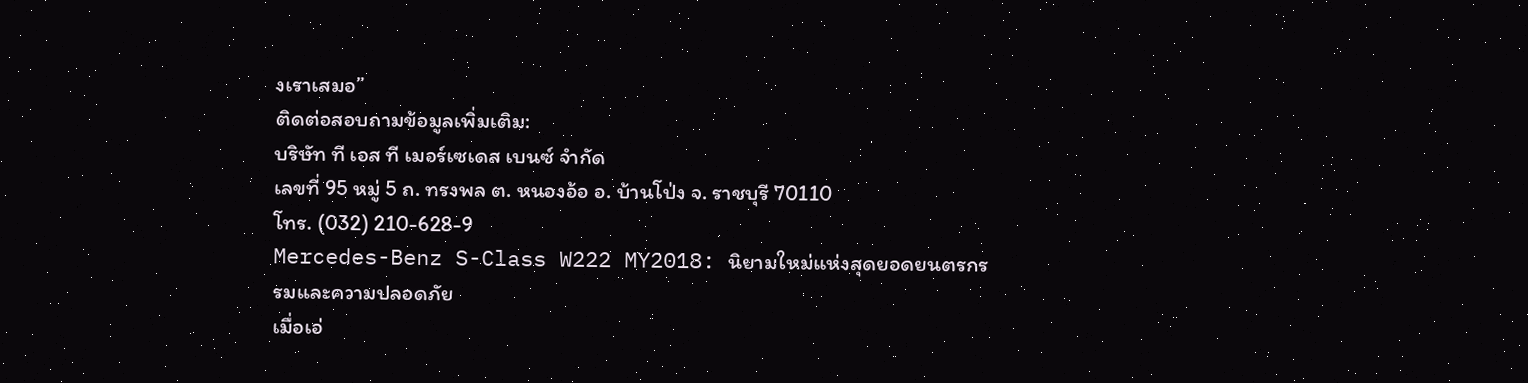งเราเสมอ”
ติดต่อสอบถามข้อมูลเพิ่มเติม:
บริษัท ที เอส ที เมอร์เซเดส เบนซ์ จำกัด
เลขที่ 95 หมู่ 5 ถ. ทรงพล ต. หนองอ้อ อ. บ้านโป่ง จ. ราชบุรี 70110
โทร. (032) 210-628-9
Mercedes-Benz S-Class W222 MY2018: นิยามใหม่แห่งสุดยอดยนตรกรรมและความปลอดภัย
เมื่อเอ่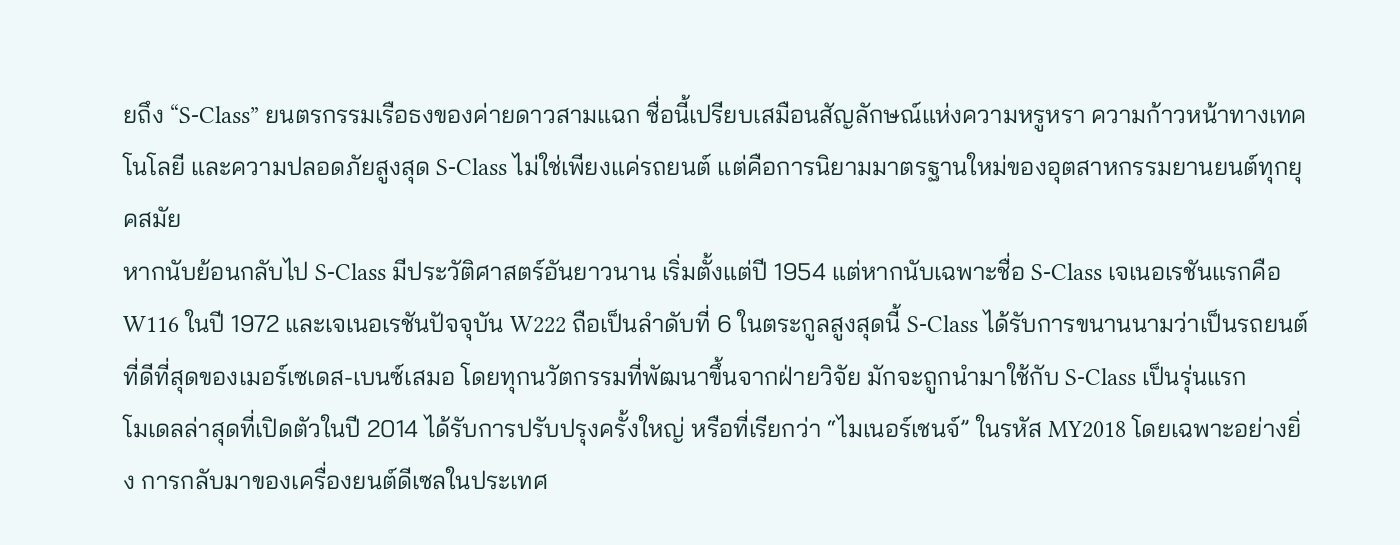ยถึง “S-Class” ยนตรกรรมเรือธงของค่ายดาวสามแฉก ชื่อนี้เปรียบเสมือนสัญลักษณ์แห่งความหรูหรา ความก้าวหน้าทางเทคโนโลยี และความปลอดภัยสูงสุด S-Class ไม่ใช่เพียงแค่รถยนต์ แต่คือการนิยามมาตรฐานใหม่ของอุตสาหกรรมยานยนต์ทุกยุคสมัย
หากนับย้อนกลับไป S-Class มีประวัติศาสตร์อันยาวนาน เริ่มตั้งแต่ปี 1954 แต่หากนับเฉพาะชื่อ S-Class เจเนอเรชันแรกคือ W116 ในปี 1972 และเจเนอเรชันปัจจุบัน W222 ถือเป็นลำดับที่ 6 ในตระกูลสูงสุดนี้ S-Class ได้รับการขนานนามว่าเป็นรถยนต์ที่ดีที่สุดของเมอร์เซเดส-เบนซ์เสมอ โดยทุกนวัตกรรมที่พัฒนาขึ้นจากฝ่ายวิจัย มักจะถูกนำมาใช้กับ S-Class เป็นรุ่นแรก
โมเดลล่าสุดที่เปิดตัวในปี 2014 ได้รับการปรับปรุงครั้งใหญ่ หรือที่เรียกว่า “ไมเนอร์เชนจ์” ในรหัส MY2018 โดยเฉพาะอย่างยิ่ง การกลับมาของเครื่องยนต์ดีเซลในประเทศ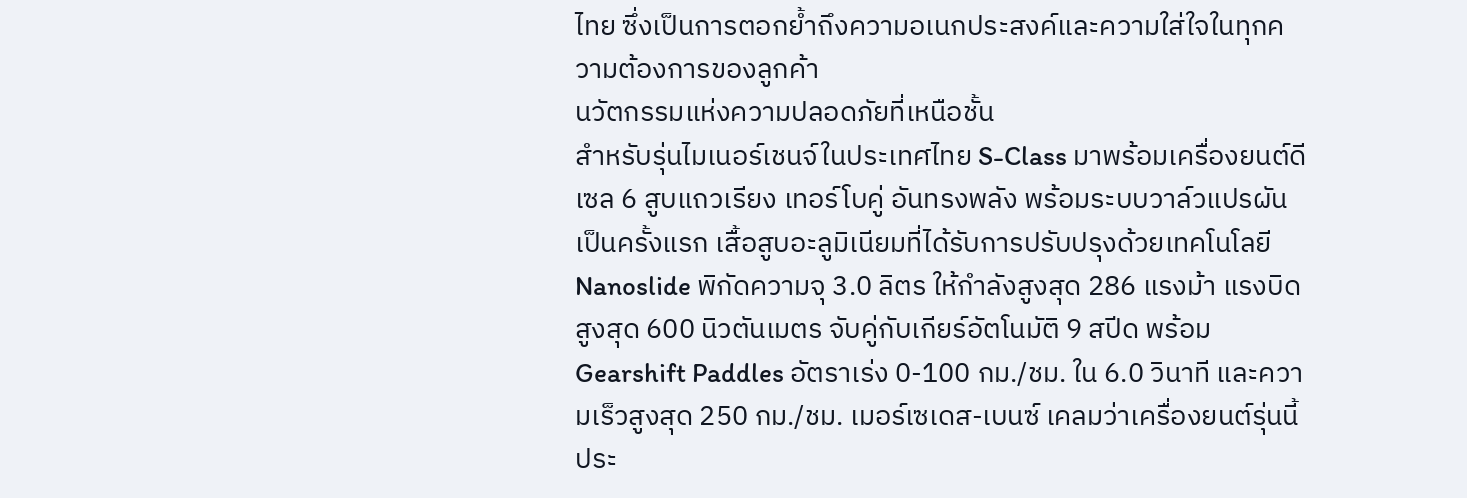ไทย ซึ่งเป็นการตอกย้ำถึงความอเนกประสงค์และความใส่ใจในทุกความต้องการของลูกค้า
นวัตกรรมแห่งความปลอดภัยที่เหนือชั้น
สำหรับรุ่นไมเนอร์เชนจ์ในประเทศไทย S-Class มาพร้อมเครื่องยนต์ดีเซล 6 สูบแถวเรียง เทอร์โบคู่ อันทรงพลัง พร้อมระบบวาล์วแปรผันเป็นครั้งแรก เสื้อสูบอะลูมิเนียมที่ได้รับการปรับปรุงด้วยเทคโนโลยี Nanoslide พิกัดความจุ 3.0 ลิตร ให้กำลังสูงสุด 286 แรงม้า แรงบิดสูงสุด 600 นิวตันเมตร จับคู่กับเกียร์อัตโนมัติ 9 สปีด พร้อม Gearshift Paddles อัตราเร่ง 0-100 กม./ชม. ใน 6.0 วินาที และความเร็วสูงสุด 250 กม./ชม. เมอร์เซเดส-เบนซ์ เคลมว่าเครื่องยนต์รุ่นนี้ประ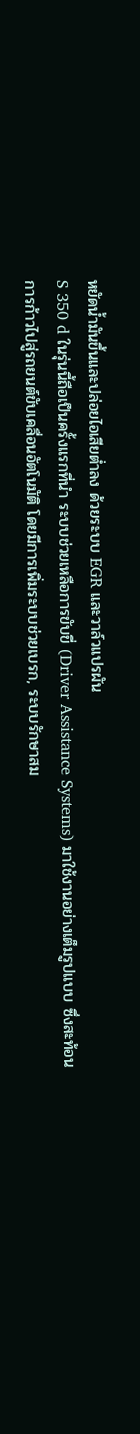หยัดน้ำมันขึ้นและปล่อยไอเสียต่ำลง ด้วยระบบ EGR และวาล์วแปรผัน
S 350 d ในรุ่นนี้ถือเป็นครั้งแรกที่นำ ระบบช่วยเหลือการขับขี่ (Driver Assistance Systems) มาใช้งานอย่างเต็มรูปแบบ ซึ่งสะท้อนการก้าวไปสู่รถยนต์ขับเคลื่อนอัตโนมัติ โดยมีการเพิ่มระบบช่วยเบรก, ระบบรักษาสม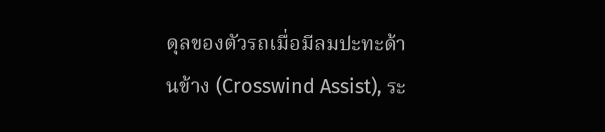ดุลของตัวรถเมื่อมีลมปะทะด้านข้าง (Crosswind Assist), ระ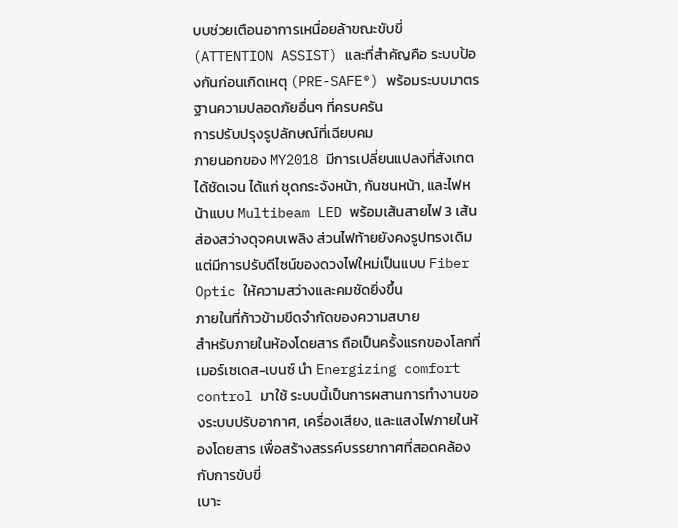บบช่วยเตือนอาการเหนื่อยล้าขณะขับขี่ (ATTENTION ASSIST) และที่สำคัญคือ ระบบป้องกันก่อนเกิดเหตุ (PRE-SAFE®) พร้อมระบบมาตรฐานความปลอดภัยอื่นๆ ที่ครบครัน
การปรับปรุงรูปลักษณ์ที่เฉียบคม
ภายนอกของ MY2018 มีการเปลี่ยนแปลงที่สังเกตได้ชัดเจน ได้แก่ ชุดกระจังหน้า, กันชนหน้า, และไฟหน้าแบบ Multibeam LED พร้อมเส้นสายไฟ 3 เส้น ส่องสว่างดุจคบเพลิง ส่วนไฟท้ายยังคงรูปทรงเดิม แต่มีการปรับดีไซน์ของดวงไฟใหม่เป็นแบบ Fiber Optic ให้ความสว่างและคมชัดยิ่งขึ้น
ภายในที่ก้าวข้ามขีดจำกัดของความสบาย
สำหรับภายในห้องโดยสาร ถือเป็นครั้งแรกของโลกที่เมอร์เซเดส-เบนซ์ นำ Energizing comfort control มาใช้ ระบบนี้เป็นการผสานการทำงานของระบบปรับอากาศ, เครื่องเสียง, และแสงไฟภายในห้องโดยสาร เพื่อสร้างสรรค์บรรยากาศที่สอดคล้องกับการขับขี่
เบาะ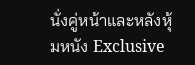นั่งคู่หน้าและหลังหุ้มหนัง Exclusive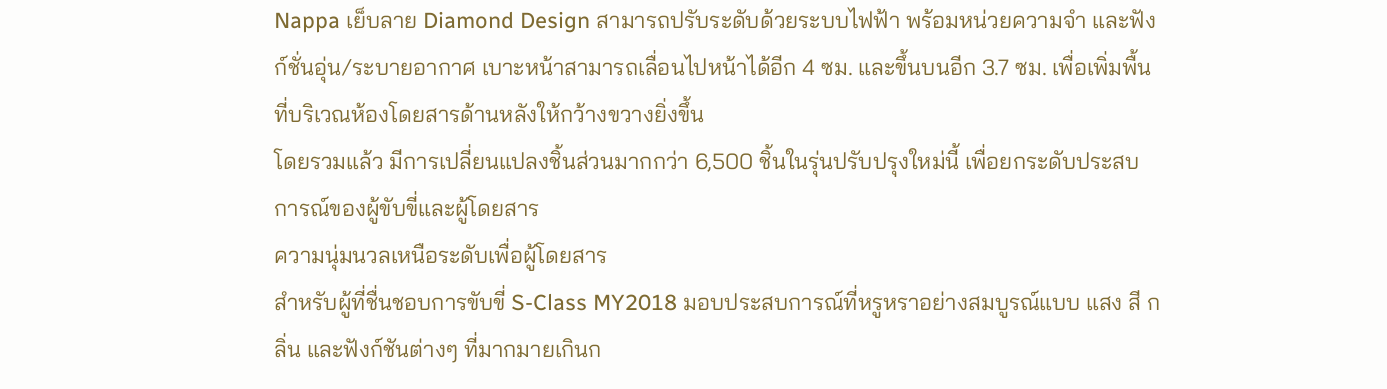Nappa เย็บลาย Diamond Design สามารถปรับระดับด้วยระบบไฟฟ้า พร้อมหน่วยความจำ และฟังก์ชั่นอุ่น/ระบายอากาศ เบาะหน้าสามารถเลื่อนไปหน้าได้อีก 4 ซม. และขึ้นบนอีก 3.7 ซม. เพื่อเพิ่มพื้นที่บริเวณห้องโดยสารด้านหลังให้กว้างขวางยิ่งขึ้น
โดยรวมแล้ว มีการเปลี่ยนแปลงชิ้นส่วนมากกว่า 6,500 ชิ้นในรุ่นปรับปรุงใหม่นี้ เพื่อยกระดับประสบการณ์ของผู้ขับขี่และผู้โดยสาร
ความนุ่มนวลเหนือระดับเพื่อผู้โดยสาร
สำหรับผู้ที่ชื่นชอบการขับขี่ S-Class MY2018 มอบประสบการณ์ที่หรูหราอย่างสมบูรณ์แบบ แสง สี กลิ่น และฟังก์ชันต่างๆ ที่มากมายเกินก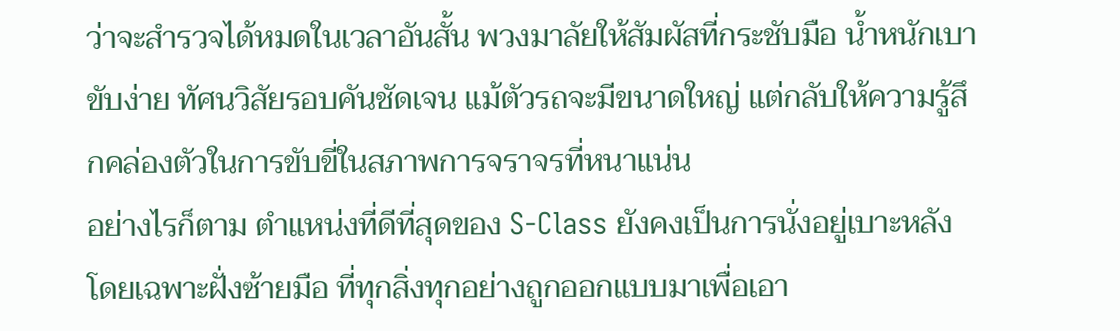ว่าจะสำรวจได้หมดในเวลาอันสั้น พวงมาลัยให้สัมผัสที่กระชับมือ น้ำหนักเบา ขับง่าย ทัศนวิสัยรอบคันชัดเจน แม้ตัวรถจะมีขนาดใหญ่ แต่กลับให้ความรู้สึกคล่องตัวในการขับขี่ในสภาพการจราจรที่หนาแน่น
อย่างไรก็ตาม ตำแหน่งที่ดีที่สุดของ S-Class ยังคงเป็นการนั่งอยู่เบาะหลัง โดยเฉพาะฝั่งซ้ายมือ ที่ทุกสิ่งทุกอย่างถูกออกแบบมาเพื่อเอา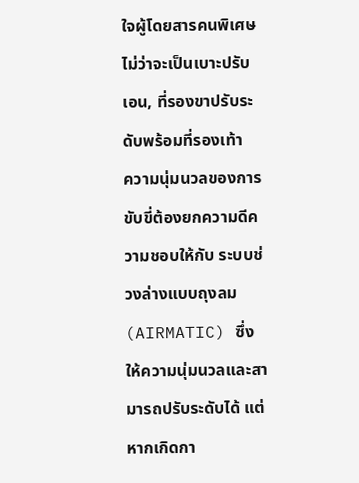ใจผู้โดยสารคนพิเศษ ไม่ว่าจะเป็นเบาะปรับเอน, ที่รองขาปรับระดับพร้อมที่รองเท้า
ความนุ่มนวลของการขับขี่ต้องยกความดีความชอบให้กับ ระบบช่วงล่างแบบถุงลม (AIRMATIC) ซึ่งให้ความนุ่มนวลและสามารถปรับระดับได้ แต่หากเกิดกา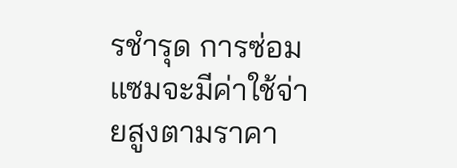รชำรุด การซ่อมแซมจะมีค่าใช้จ่ายสูงตามราคา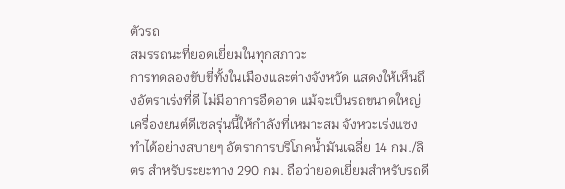ตัวรถ
สมรรถนะที่ยอดเยี่ยมในทุกสภาวะ
การทดลองขับขี่ทั้งในเมืองและต่างจังหวัด แสดงให้เห็นถึงอัตราเร่งที่ดี ไม่มีอาการอืดอาด แม้จะเป็นรถขนาดใหญ่ เครื่องยนต์ดีเซลรุ่นนี้ให้กำลังที่เหมาะสม จังหวะเร่งแซงทำได้อย่างสบายๆ อัตราการบริโภคน้ำมันเฉลี่ย 14 กม./ลิตร สำหรับระยะทาง 290 กม. ถือว่ายอดเยี่ยมสำหรับรถดี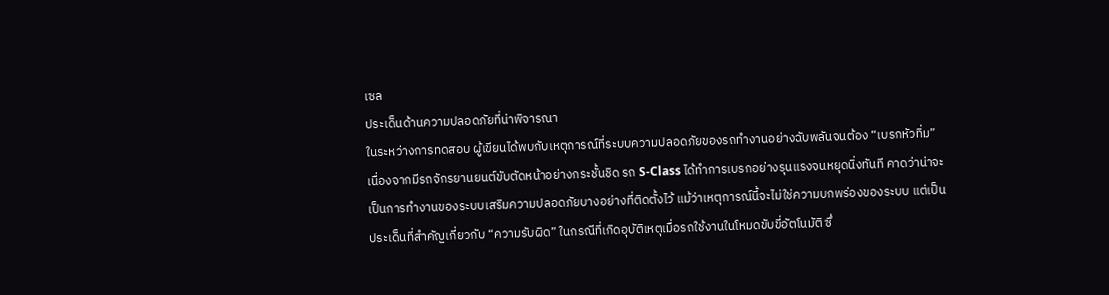เซล
ประเด็นด้านความปลอดภัยที่น่าพิจารณา
ในระหว่างการทดสอบ ผู้เขียนได้พบกับเหตุการณ์ที่ระบบความปลอดภัยของรถทำงานอย่างฉับพลันจนต้อง “เบรกหัวทิ่ม” เนื่องจากมีรถจักรยานยนต์ขับตัดหน้าอย่างกระชั้นชิด รถ S-Class ได้ทำการเบรกอย่างรุนแรงจนหยุดนิ่งทันที คาดว่าน่าจะเป็นการทำงานของระบบเสริมความปลอดภัยบางอย่างที่ติดตั้งไว้ แม้ว่าเหตุการณ์นี้จะไม่ใช่ความบกพร่องของระบบ แต่เป็นประเด็นที่สำคัญเกี่ยวกับ “ความรับผิด” ในกรณีที่เกิดอุบัติเหตุเมื่อรถใช้งานในโหมดขับขี่อัตโนมัติ ซึ่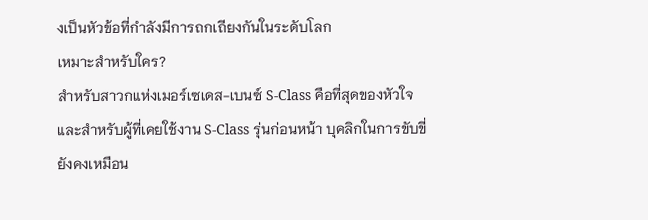งเป็นหัวข้อที่กำลังมีการถกเถียงกันในระดับโลก
เหมาะสำหรับใคร?
สำหรับสาวกแห่งเมอร์เซเดส-เบนซ์ S-Class คือที่สุดของหัวใจ และสำหรับผู้ที่เคยใช้งาน S-Class รุ่นก่อนหน้า บุคลิกในการขับขี่ยังคงเหมือน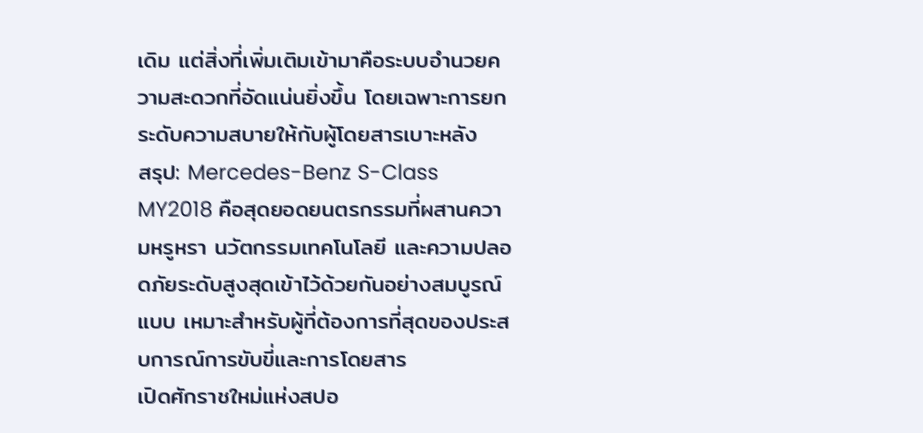เดิม แต่สิ่งที่เพิ่มเติมเข้ามาคือระบบอำนวยความสะดวกที่อัดแน่นยิ่งขึ้น โดยเฉพาะการยกระดับความสบายให้กับผู้โดยสารเบาะหลัง
สรุป: Mercedes-Benz S-Class MY2018 คือสุดยอดยนตรกรรมที่ผสานความหรูหรา นวัตกรรมเทคโนโลยี และความปลอดภัยระดับสูงสุดเข้าไว้ด้วยกันอย่างสมบูรณ์แบบ เหมาะสำหรับผู้ที่ต้องการที่สุดของประสบการณ์การขับขี่และการโดยสาร
เปิดศักราชใหม่แห่งสปอ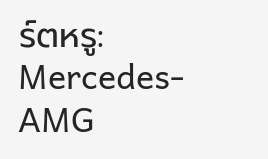ร์ตหรู: Mercedes-AMG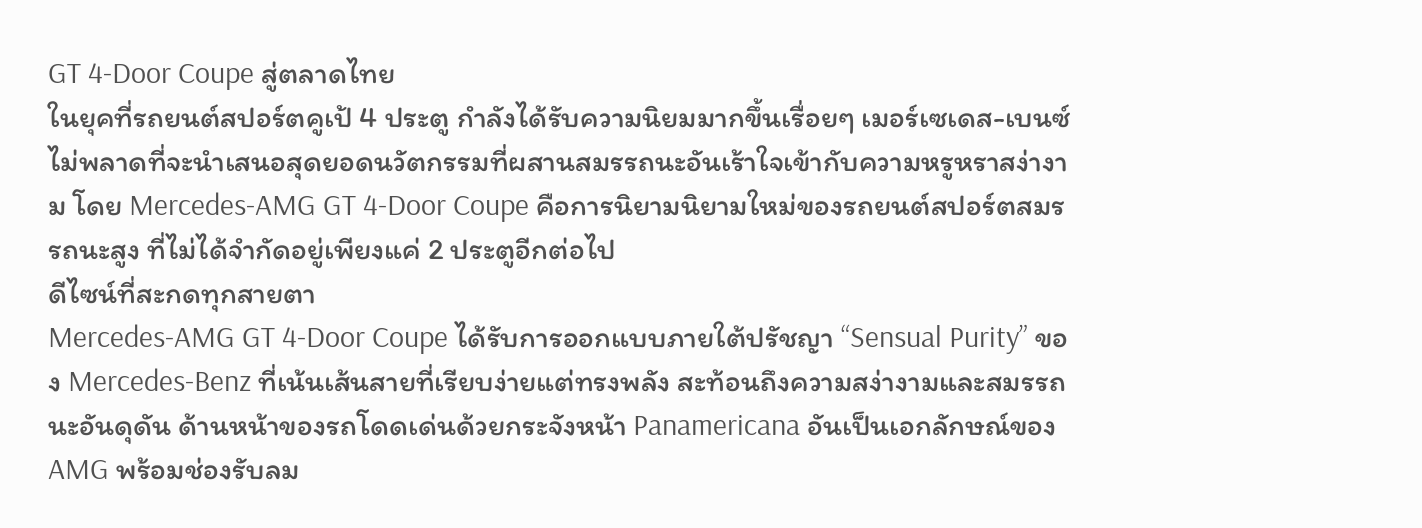GT 4-Door Coupe สู่ตลาดไทย
ในยุคที่รถยนต์สปอร์ตคูเป้ 4 ประตู กำลังได้รับความนิยมมากขึ้นเรื่อยๆ เมอร์เซเดส-เบนซ์ ไม่พลาดที่จะนำเสนอสุดยอดนวัตกรรมที่ผสานสมรรถนะอันเร้าใจเข้ากับความหรูหราสง่างาม โดย Mercedes-AMG GT 4-Door Coupe คือการนิยามนิยามใหม่ของรถยนต์สปอร์ตสมรรถนะสูง ที่ไม่ได้จำกัดอยู่เพียงแค่ 2 ประตูอีกต่อไป
ดีไซน์ที่สะกดทุกสายตา
Mercedes-AMG GT 4-Door Coupe ได้รับการออกแบบภายใต้ปรัชญา “Sensual Purity” ของ Mercedes-Benz ที่เน้นเส้นสายที่เรียบง่ายแต่ทรงพลัง สะท้อนถึงความสง่างามและสมรรถนะอันดุดัน ด้านหน้าของรถโดดเด่นด้วยกระจังหน้า Panamericana อันเป็นเอกลักษณ์ของ AMG พร้อมช่องรับลม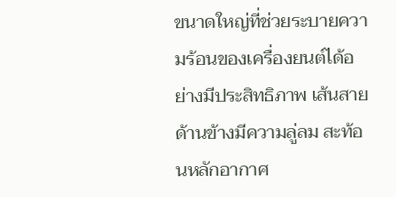ขนาดใหญ่ที่ช่วยระบายความร้อนของเครื่องยนต์ได้อย่างมีประสิทธิภาพ เส้นสายด้านข้างมีความลู่ลม สะท้อนหลักอากาศ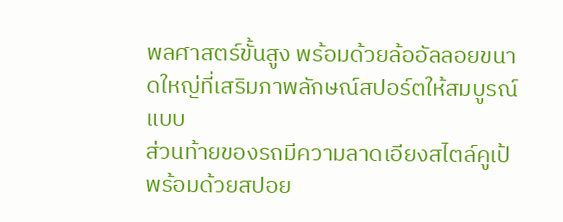พลศาสตร์ขั้นสูง พร้อมด้วยล้ออัลลอยขนาดใหญ่ที่เสริมภาพลักษณ์สปอร์ตให้สมบูรณ์แบบ
ส่วนท้ายของรถมีความลาดเอียงสไตล์คูเป้ พร้อมด้วยสปอย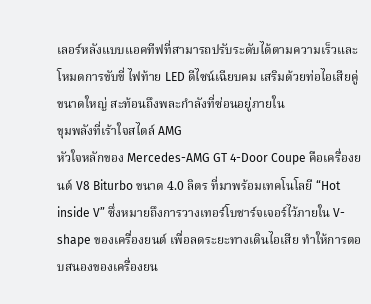เลอร์หลังแบบแอคทีฟที่สามารถปรับระดับได้ตามความเร็วและโหมดการขับขี่ ไฟท้าย LED ดีไซน์เฉียบคม เสริมด้วยท่อไอเสียคู่ขนาดใหญ่ สะท้อนถึงพละกำลังที่ซ่อนอยู่ภายใน
ขุมพลังที่เร้าใจสไตล์ AMG
หัวใจหลักของ Mercedes-AMG GT 4-Door Coupe คือเครื่องยนต์ V8 Biturbo ขนาด 4.0 ลิตร ที่มาพร้อมเทคโนโลยี “Hot inside V” ซึ่งหมายถึงการวางเทอร์โบชาร์จเจอร์ไว้ภายใน V-shape ของเครื่องยนต์ เพื่อลดระยะทางเดินไอเสีย ทำให้การตอบสนองของเครื่องยน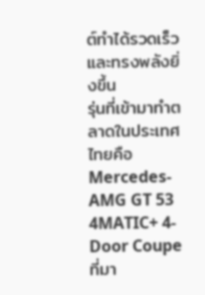ต์ทำได้รวดเร็วและทรงพลังยิ่งขึ้น
รุ่นที่เข้ามาทำตลาดในประเทศไทยคือ Mercedes-AMG GT 53 4MATIC+ 4-Door Coupe ที่มา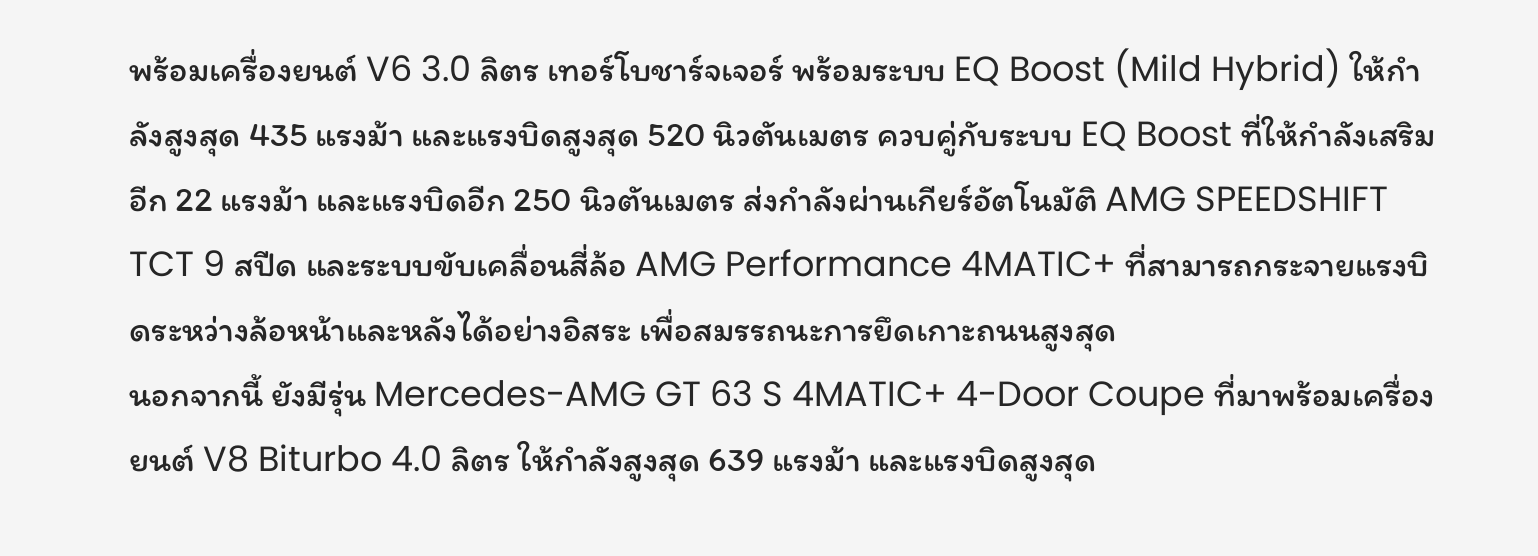พร้อมเครื่องยนต์ V6 3.0 ลิตร เทอร์โบชาร์จเจอร์ พร้อมระบบ EQ Boost (Mild Hybrid) ให้กำลังสูงสุด 435 แรงม้า และแรงบิดสูงสุด 520 นิวตันเมตร ควบคู่กับระบบ EQ Boost ที่ให้กำลังเสริมอีก 22 แรงม้า และแรงบิดอีก 250 นิวตันเมตร ส่งกำลังผ่านเกียร์อัตโนมัติ AMG SPEEDSHIFT TCT 9 สปีด และระบบขับเคลื่อนสี่ล้อ AMG Performance 4MATIC+ ที่สามารถกระจายแรงบิดระหว่างล้อหน้าและหลังได้อย่างอิสระ เพื่อสมรรถนะการยึดเกาะถนนสูงสุด
นอกจากนี้ ยังมีรุ่น Mercedes-AMG GT 63 S 4MATIC+ 4-Door Coupe ที่มาพร้อมเครื่องยนต์ V8 Biturbo 4.0 ลิตร ให้กำลังสูงสุด 639 แรงม้า และแรงบิดสูงสุด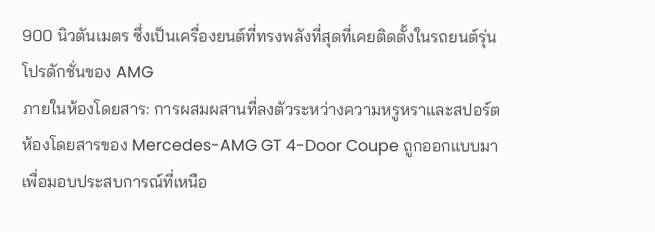900 นิวตันเมตร ซึ่งเป็นเครื่องยนต์ที่ทรงพลังที่สุดที่เคยติดตั้งในรถยนต์รุ่นโปรดักชั่นของ AMG
ภายในห้องโดยสาร: การผสมผสานที่ลงตัวระหว่างความหรูหราและสปอร์ต
ห้องโดยสารของ Mercedes-AMG GT 4-Door Coupe ถูกออกแบบมาเพื่อมอบประสบการณ์ที่เหนือ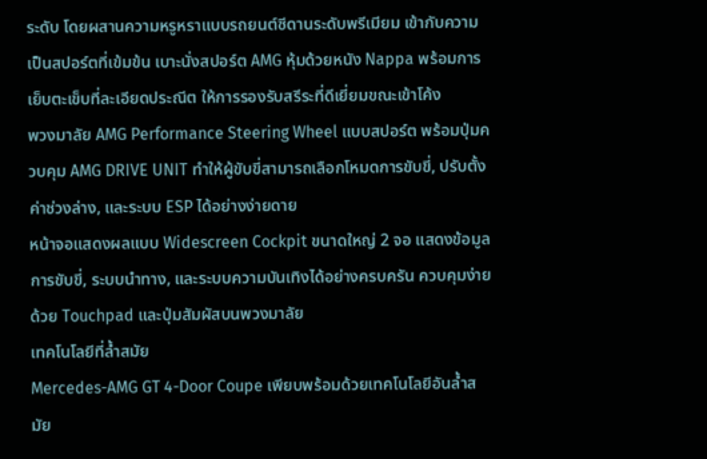ระดับ โดยผสานความหรูหราแบบรถยนต์ซีดานระดับพรีเมียม เข้ากับความเป็นสปอร์ตที่เข้มข้น เบาะนั่งสปอร์ต AMG หุ้มด้วยหนัง Nappa พร้อมการเย็บตะเข็บที่ละเอียดประณีต ให้การรองรับสรีระที่ดีเยี่ยมขณะเข้าโค้ง
พวงมาลัย AMG Performance Steering Wheel แบบสปอร์ต พร้อมปุ่มควบคุม AMG DRIVE UNIT ทำให้ผู้ขับขี่สามารถเลือกโหมดการขับขี่, ปรับตั้งค่าช่วงล่าง, และระบบ ESP ได้อย่างง่ายดาย
หน้าจอแสดงผลแบบ Widescreen Cockpit ขนาดใหญ่ 2 จอ แสดงข้อมูลการขับขี่, ระบบนำทาง, และระบบความบันเทิงได้อย่างครบครัน ควบคุมง่ายด้วย Touchpad และปุ่มสัมผัสบนพวงมาลัย
เทคโนโลยีที่ล้ำสมัย
Mercedes-AMG GT 4-Door Coupe เพียบพร้อมด้วยเทคโนโลยีอันล้ำสมัย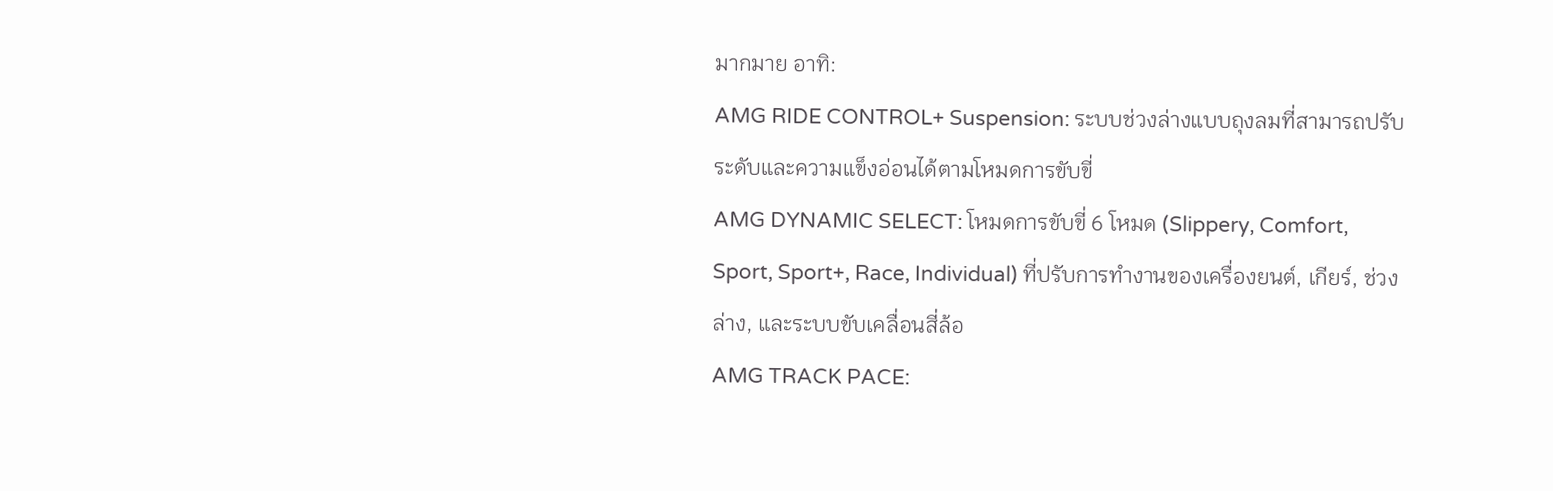มากมาย อาทิ:
AMG RIDE CONTROL+ Suspension: ระบบช่วงล่างแบบถุงลมที่สามารถปรับระดับและความแข็งอ่อนได้ตามโหมดการขับขี่
AMG DYNAMIC SELECT: โหมดการขับขี่ 6 โหมด (Slippery, Comfort, Sport, Sport+, Race, Individual) ที่ปรับการทำงานของเครื่องยนต์, เกียร์, ช่วงล่าง, และระบบขับเคลื่อนสี่ล้อ
AMG TRACK PACE: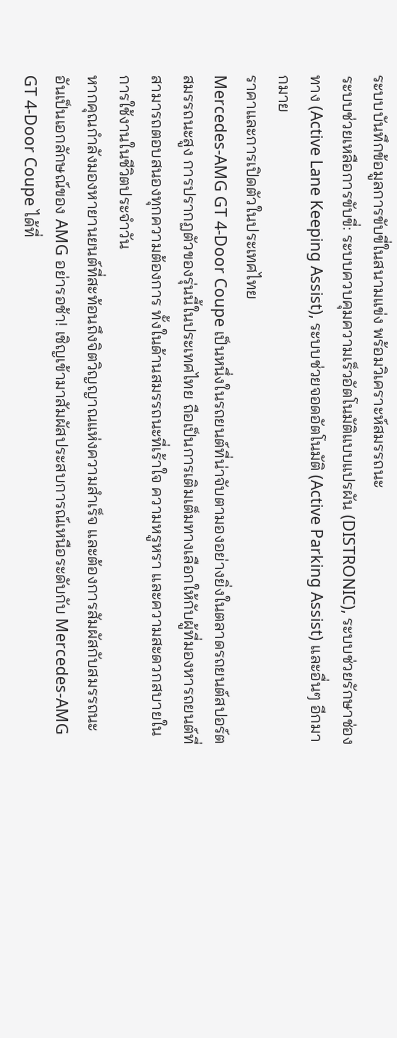ระบบบันทึกข้อมูลการขับขี่ในสนามแข่ง พร้อมวิเคราะห์สมรรถนะ
ระบบช่วยเหลือการขับขี่: ระบบควบคุมความเร็วอัตโนมัติแบบแปรผัน (DISTRONIC), ระบบช่วยรักษาช่องทาง (Active Lane Keeping Assist), ระบบช่วยจอดอัตโนมัติ (Active Parking Assist) และอื่นๆ อีกมากมาย
ราคาและการเปิดตัวในประเทศไทย
Mercedes-AMG GT 4-Door Coupe เป็นหนึ่งในรถยนต์ที่น่าจับตามองอย่างยิ่งในตลาดรถยนต์สปอร์ตสมรรถนะสูง การปรากฏตัวของรุ่นนี้ในประเทศไทย ถือเป็นการเติมเต็มทางเลือกให้กับผู้ที่มองหารถยนต์ที่สามารถตอบสนองทุกความต้องการ ทั้งในด้านสมรรถนะที่เร้าใจ ความหรูหรา และความสะดวกสบายในการใช้งานในชีวิตประจำวัน
หากคุณกำลังมองหายานยนต์ที่สะท้อนถึงจิตวิญญาณแห่งความสำเร็จ และต้องการสัมผัสกับสมรรถนะอันเป็นเอกลักษณ์ของ AMG อย่ารอช้า! เชิญเข้ามาสัมผัสประสบการณ์เหนือระดับกับ Mercedes-AMG GT 4-Door Coupe ได้ที่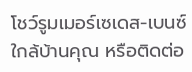โชว์รูมเมอร์เซเดส-เบนซ์ใกล้บ้านคุณ หรือติดต่อ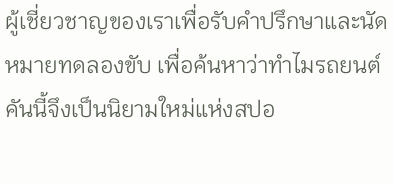ผู้เชี่ยวชาญของเราเพื่อรับคำปรึกษาและนัดหมายทดลองขับ เพื่อค้นหาว่าทำไมรถยนต์คันนี้จึงเป็นนิยามใหม่แห่งสปอ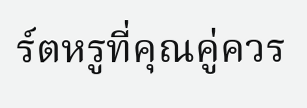ร์ตหรูที่คุณคู่ควร